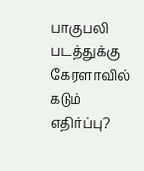பாகுபலி படத்துக்கு கேரளாவில் கடும் எதிர்ப்பு?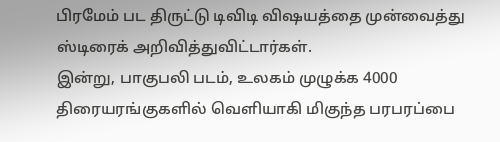பிரமேம் பட திருட்டு டிவிடி விஷயத்தை முன்வைத்து ஸ்டிரைக் அறிவித்துவிட்டார்கள்.
இன்று, பாகுபலி படம், உலகம் முழுக்க 4000 திரையரங்குகளில் வெளியாகி மிகுந்த பரபரப்பை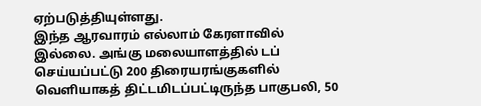ஏற்படுத்தியுள்ளது.
இந்த ஆரவாரம் எல்லாம் கேரளாவில் இல்லை. அங்கு மலையாளத்தில் டப் செய்யப்பட்டு 200 திரையரங்குகளில் வெளியாகத் திட்டமிடப்பட்டிருந்த பாகுபலி, 50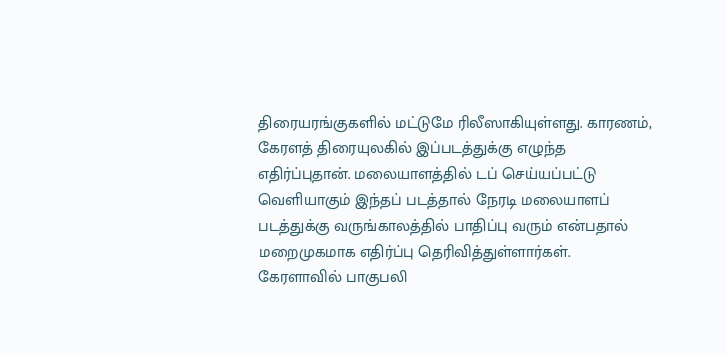திரையரங்குகளில் மட்டுமே ரிலீஸாகியுள்ளது. காரணம், கேரளத் திரையுலகில் இப்படத்துக்கு எழுந்த எதிர்ப்புதான். மலையாளத்தில் டப் செய்யப்பட்டு வெளியாகும் இந்தப் படத்தால் நேரடி மலையாளப் படத்துக்கு வருங்காலத்தில் பாதிப்பு வரும் என்பதால் மறைமுகமாக எதிர்ப்பு தெரிவித்துள்ளார்கள்.
கேரளாவில் பாகுபலி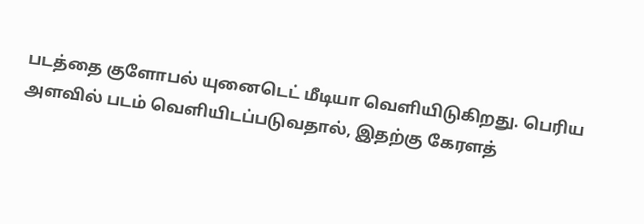படத்தை குளோபல் யுனைடெட் மீடியா வெளியிடுகிறது. பெரிய அளவில் படம் வெளியிடப்படுவதால், இதற்கு கேரளத்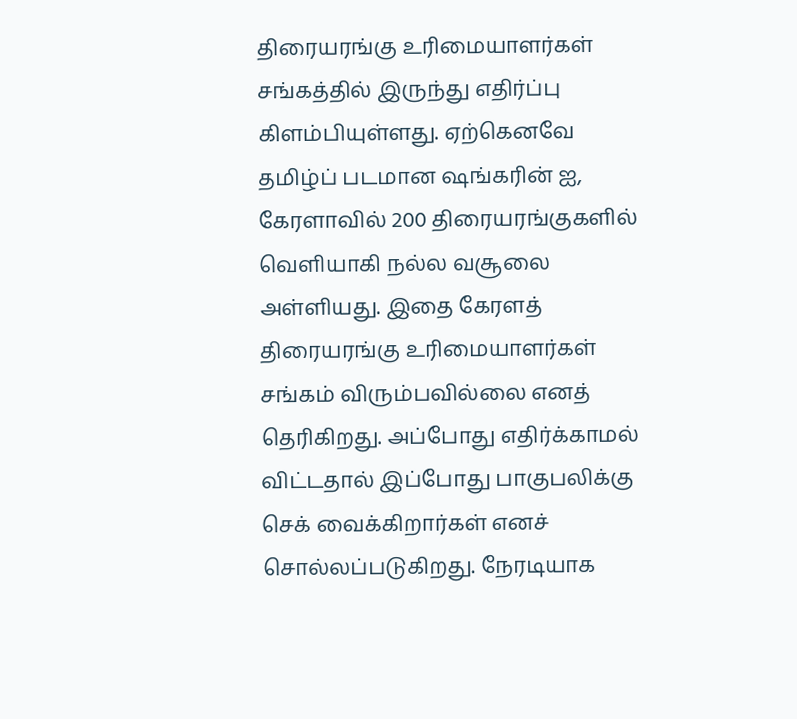திரையரங்கு உரிமையாளர்கள் சங்கத்தில் இருந்து எதிர்ப்பு கிளம்பியுள்ளது. ஏற்கெனவே தமிழ்ப் படமான ஷங்கரின் ஐ, கேரளாவில் 200 திரையரங்குகளில் வெளியாகி நல்ல வசூலை அள்ளியது. இதை கேரளத் திரையரங்கு உரிமையாளர்கள் சங்கம் விரும்பவில்லை எனத் தெரிகிறது. அப்போது எதிர்க்காமல் விட்டதால் இப்போது பாகுபலிக்கு செக் வைக்கிறார்கள் எனச் சொல்லப்படுகிறது. நேரடியாக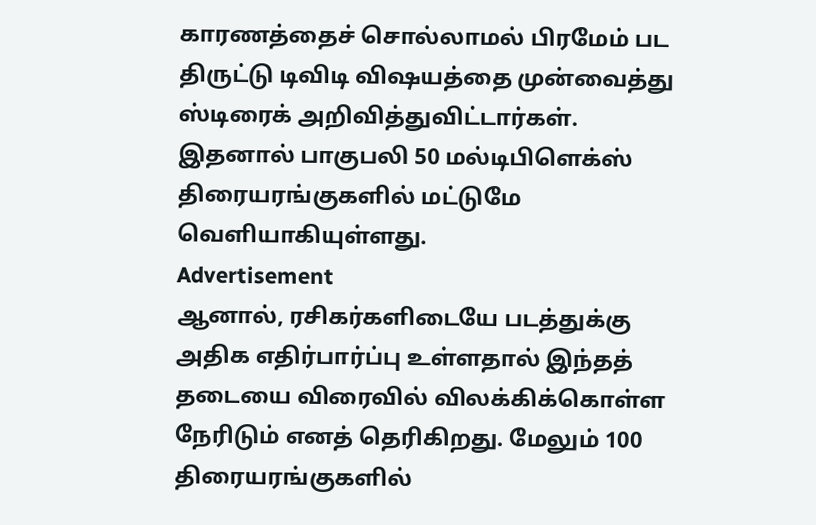காரணத்தைச் சொல்லாமல் பிரமேம் பட திருட்டு டிவிடி விஷயத்தை முன்வைத்து ஸ்டிரைக் அறிவித்துவிட்டார்கள். இதனால் பாகுபலி 50 மல்டிபிளெக்ஸ் திரையரங்குகளில் மட்டுமே வெளியாகியுள்ளது.
Advertisement
ஆனால், ரசிகர்களிடையே படத்துக்கு அதிக எதிர்பார்ப்பு உள்ளதால் இந்தத் தடையை விரைவில் விலக்கிக்கொள்ள நேரிடும் எனத் தெரிகிறது. மேலும் 100 திரையரங்குகளில்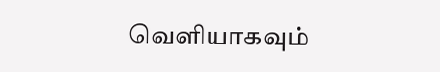வெளியாகவும்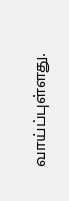வாய்ப்புள்ளது.